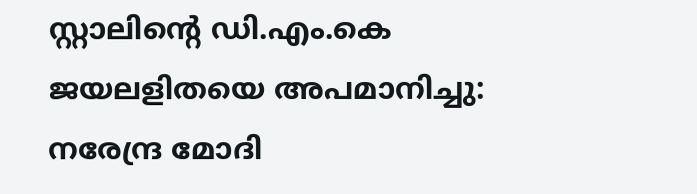സ്റ്റാലിന്റെ ഡി.എം.കെ ജയലളിതയെ അപമാനിച്ചു: നരേന്ദ്ര മോദി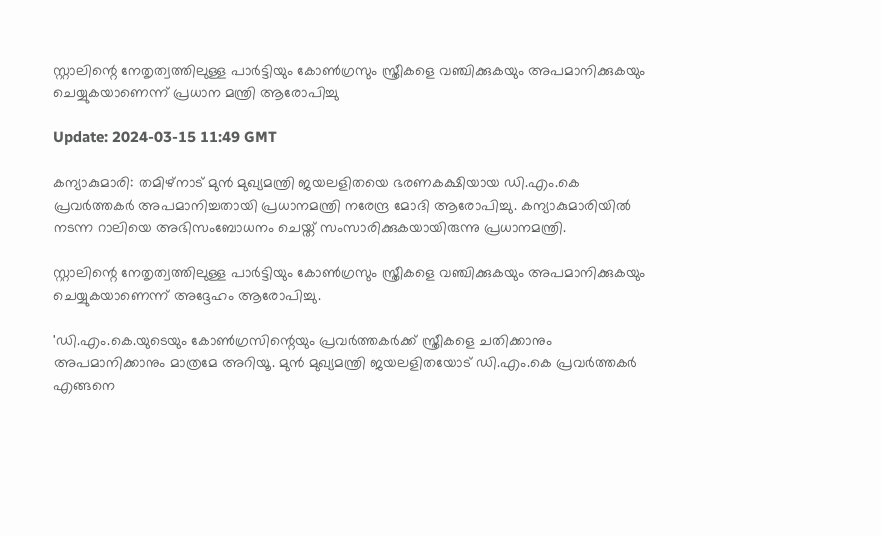സ്റ്റാലിന്റെ നേതൃത്വത്തിലുള്ള പാര്‍ട്ടിയും കോണ്‍ഗ്രസും സ്ത്രീകളെ വഞ്ചിക്കുകയും അപമാനിക്കുകയും ചെയ്യുകയാണെന്ന് പ്രധാന മന്ത്രി ആരോപിച്ചു

Update: 2024-03-15 11:49 GMT

കന്യാകുമാരി: തമിഴ്നാട് മുന്‍ മുഖ്യമന്ത്രി ജയലളിതയെ ഭരണകക്ഷിയായ ഡി.എം.കെ പ്രവര്‍ത്തകര്‍ അപമാനിച്ചതായി പ്രധാനമന്ത്രി നരേന്ദ്ര മോദി ആരോപിച്ചു. കന്യാകുമാരിയില്‍ നടന്ന റാലിയെ അഭിസംബോധനം ചെയ്ത് സംസാരിക്കുകയായിരുന്നു പ്രധാനമന്ത്രി.

സ്റ്റാലിന്റെ നേതൃത്വത്തിലുള്ള പാര്‍ട്ടിയും കോണ്‍ഗ്രസും സ്ത്രീകളെ വഞ്ചിക്കുകയും അപമാനിക്കുകയും ചെയ്യുകയാണെന്ന് അദ്ദേഹം ആരോപിച്ചു.

'ഡി.എം.കെ.യുടെയും കോണ്‍ഗ്രസിന്റെയും പ്രവര്‍ത്തകര്‍ക്ക് സ്ത്രീകളെ ചതിക്കാനും അപമാനിക്കാനും മാത്രമേ അറിയൂ. മുന്‍ മുഖ്യമന്ത്രി ജയലളിതയോട് ഡി.എം.കെ പ്രവര്‍ത്തകര്‍ എങ്ങനെ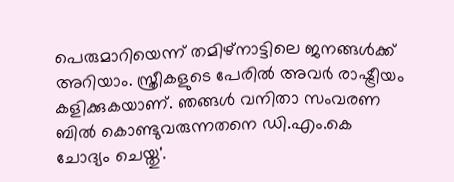പെരുമാറിയെന്ന് തമിഴ്നാട്ടിലെ ജനങ്ങള്‍ക്ക് അറിയാം. സ്ത്രീകളുടെ പേരില്‍ അവര്‍ രാഷ്ട്രീയം കളിക്കുകയാണ്. ഞങ്ങള്‍ വനിതാ സംവരണ ബില്‍ കൊണ്ടുവരുന്നതനെ ഡി.എം.കെ ചോദ്യം ചെയ്തു'.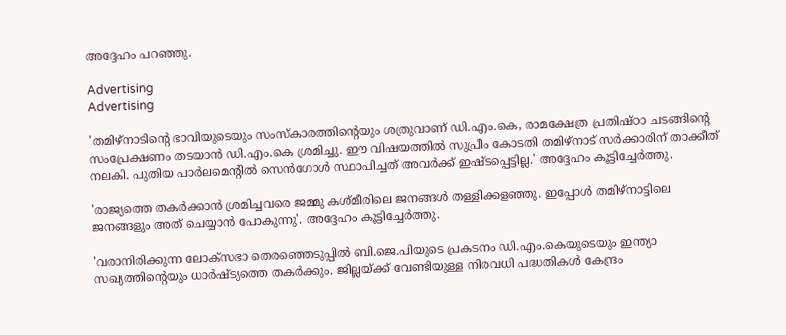അദ്ദേഹം പറഞ്ഞു.

Advertising
Advertising

'തമിഴ്നാടിന്റെ ഭാവിയുടെയും സംസ്‌കാരത്തിന്റെയും ശത്രുവാണ് ഡി.എം.കെ, രാമക്ഷേത്ര പ്രതിഷ്ഠാ ചടങ്ങിന്റെ സംപ്രേക്ഷണം തടയാന്‍ ഡി.എം.കെ ശ്രമിച്ചു. ഈ വിഷയത്തില്‍ സുപ്രീം കോടതി തമിഴ്നാട് സര്‍ക്കാരിന് താക്കീത് നലകി. പുതിയ പാര്‍ലമെന്റില്‍ സെന്‍ഗോള്‍ സ്ഥാപിച്ചത് അവര്‍ക്ക് ഇഷ്ടപ്പെട്ടില്ല.' അദ്ദേഹം കൂട്ടിച്ചേര്‍ത്തു.

'രാജ്യത്തെ തകര്‍ക്കാന്‍ ശ്രമിച്ചവരെ ജമ്മു കശ്മീരിലെ ജനങ്ങള്‍ തള്ളിക്കളഞ്ഞു. ഇപ്പോള്‍ തമിഴ്നാട്ടിലെ ജനങ്ങളും അത് ചെയ്യാന്‍ പോകുന്നു'. അദ്ദേഹം കൂട്ടിച്ചേര്‍ത്തു.

'വരാനിരിക്കുന്ന ലോക്സഭാ തെരഞ്ഞെടുപ്പില്‍ ബി.ജെ.പിയുടെ പ്രകടനം ഡി.എം.കെയുടെയും ഇന്ത്യാ സഖ്യത്തിന്റെയും ധാര്‍ഷ്ട്യത്തെ തകര്‍ക്കും. ജില്ലയ്ക്ക് വേണ്ടിയുള്ള നിരവധി പദ്ധതികള്‍ കേന്ദ്രം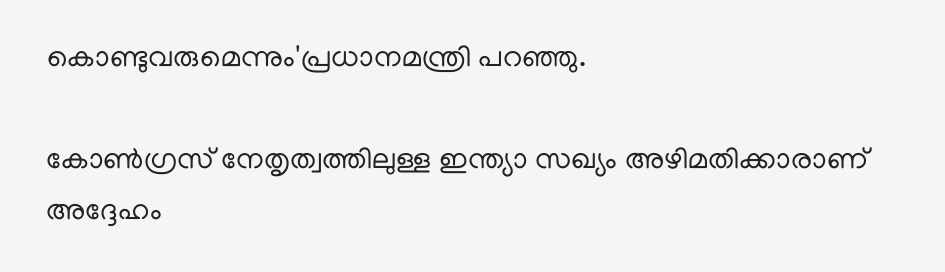കൊണ്ടുവരുമെന്നും'പ്രധാനമന്ത്രി പറഞ്ഞു.

കോണ്‍ഗ്രസ് നേതൃത്വത്തിലുള്ള ഇന്ത്യാ സഖ്യം അഴിമതിക്കാരാണ് അദ്ദേഹം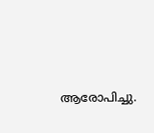ആരോപിച്ചു.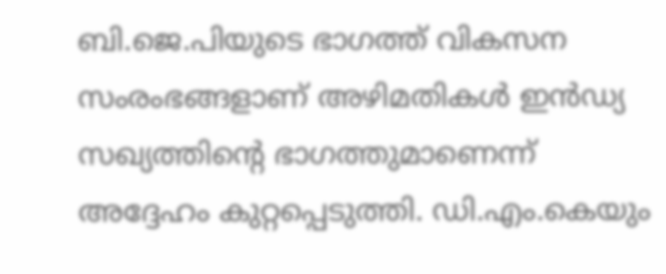ബി.ജെ.പിയുടെ ഭാഗത്ത് വികസന സംരംഭങ്ങളാണ് അഴിമതികള്‍ ഇന്‍ഡ്യ സഖ്യത്തിന്റെ ഭാഗത്തുമാണെന്ന് അദ്ദേഹം കുറ്റപ്പെടുത്തി. ഡി.എം.കെയും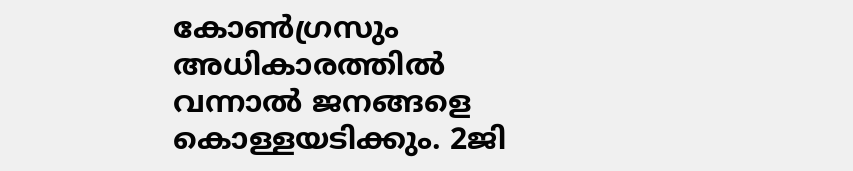കോണ്‍ഗ്രസും അധികാരത്തില്‍ വന്നാല്‍ ജനങ്ങളെ കൊള്ളയടിക്കും. 2ജി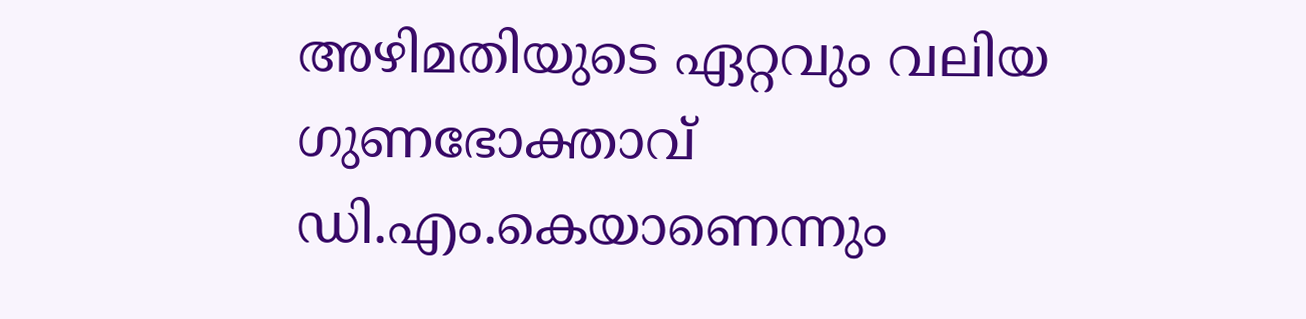അഴിമതിയുടെ ഏറ്റവും വലിയ ഗുണഭോക്താവ് ഡി.എം.കെയാണെന്നും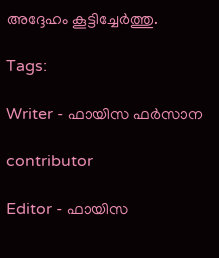അദ്ദേഹം കൂട്ടിച്ചേര്‍ത്തു.

Tags:

Writer - ഫായിസ ഫർസാന

contributor

Editor - ഫായിസ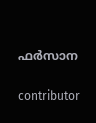ഫർസാന

contributor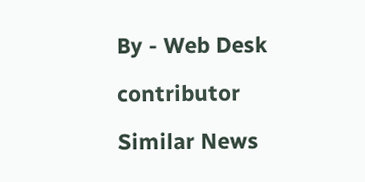By - Web Desk

contributor

Similar News